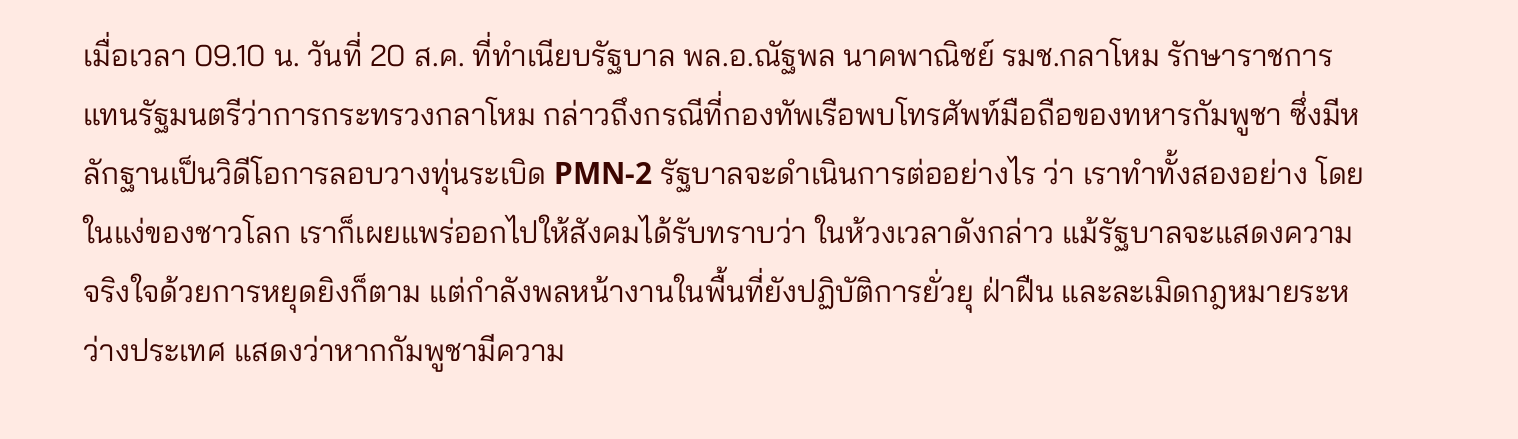เมื่อเวลา 09.10 น. วันที่ 20 ส.ค. ที่ทำเนียบรัฐบาล พล.อ.ณัฐพล นาคพาณิชย์ รมช.กลาโหม รักษาราชการแทนรัฐมนตรีว่าการกระทรวงกลาโหม กล่าวถึงกรณีที่กองทัพเรือพบโทรศัพท์มือถือของทหารกัมพูชา ซึ่งมีหลักฐานเป็นวิดีโอการลอบวางทุ่นระเบิด PMN-2 รัฐบาลจะดำเนินการต่ออย่างไร ว่า เราทำทั้งสองอย่าง โดยในแง่ของชาวโลก เราก็เผยแพร่ออกไปให้สังคมได้รับทราบว่า ในห้วงเวลาดังกล่าว แม้รัฐบาลจะแสดงความจริงใจด้วยการหยุดยิงก็ตาม แต่กำลังพลหน้างานในพื้นที่ยังปฏิบัติการยั่วยุ ฝ่าฝืน และละเมิดกฎหมายระหว่างประเทศ แสดงว่าหากกัมพูชามีความ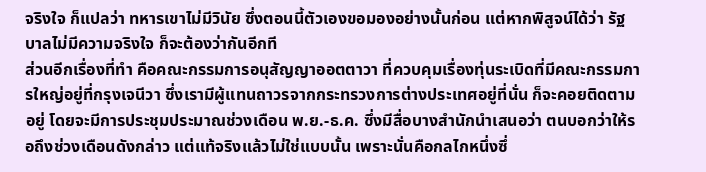จริงใจ ก็แปลว่า ทหารเขาไม่มีวินัย ซึ่งตอนนี้ตัวเองขอมองอย่างนั้นก่อน แต่หากพิสูจน์ได้ว่า รัฐบาลไม่มีความจริงใจ ก็จะต้องว่ากันอีกที
ส่วนอีกเรื่องที่ทำ คือคณะกรรมการอนุสัญญาออตตาวา ที่ควบคุมเรื่องทุ่นระเบิดที่มีคณะกรรมการใหญ่อยู่ที่กรุงเจนีวา ซึ่งเรามีผู้แทนถาวรจากกระทรวงการต่างประเทศอยู่ที่นั่น ก็จะคอยติดตามอยู่ โดยจะมีการประชุมประมาณช่วงเดือน พ.ย.-ธ.ค. ซึ่งมีสื่อบางสำนักนำเสนอว่า ตนบอกว่าให้รอถึงช่วงเดือนดังกล่าว แต่แท้จริงแล้วไม่ใช่แบบนั้น เพราะนั่นคือกลไกหนึ่งซึ่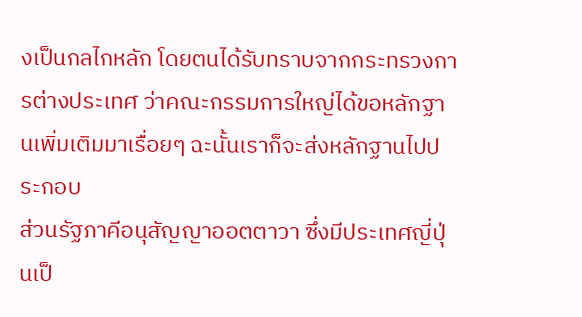งเป็นกลไกหลัก โดยตนได้รับทราบจากกระทรวงการต่างประเทศ ว่าคณะกรรมการใหญ่ได้ขอหลักฐานเพิ่มเติมมาเรื่อยๆ ฉะนั้นเราก็จะส่งหลักฐานไปประกอบ
ส่วนรัฐภาคีอนุสัญญาออตตาวา ซึ่งมีประเทศญี่ปุ่นเป็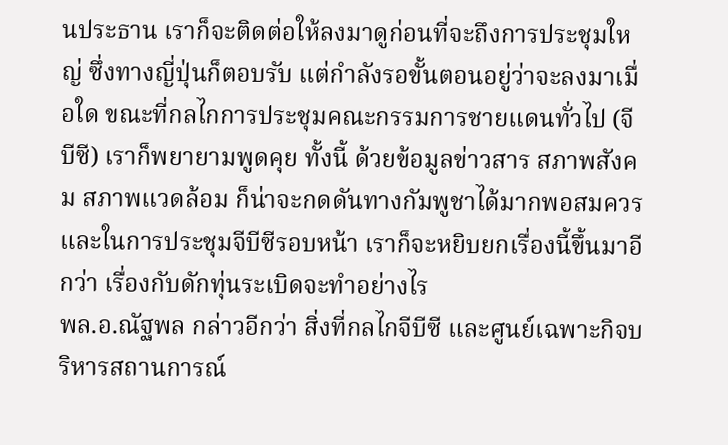นประธาน เราก็จะติดต่อให้ลงมาดูก่อนที่จะถึงการประชุมใหญ่ ซึ่งทางญี่ปุ่นก็ตอบรับ แต่กำลังรอขั้นตอนอยู่ว่าจะลงมาเมื่อใด ขณะที่กลไกการประชุมคณะกรรมการชายแดนทั่วไป (จีบีซี) เราก็พยายามพูดคุย ทั้งนี้ ด้วยข้อมูลข่าวสาร สภาพสังคม สภาพแวดล้อม ก็น่าจะกดดันทางกัมพูชาได้มากพอสมควร และในการประชุมจีบีซีรอบหน้า เราก็จะหยิบยกเรื่องนี้ขึ้นมาอีกว่า เรื่องกับดักทุ่นระเบิดจะทำอย่างไร
พล.อ.ณัฐพล กล่าวอีกว่า สิ่งที่กลไกจีบีซี และศูนย์เฉพาะกิจบริหารสถานการณ์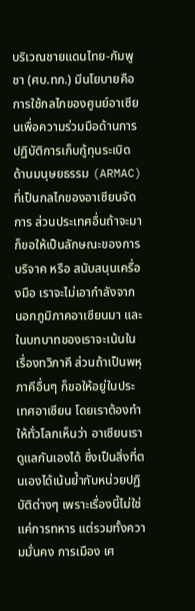บริเวณชายแดนไทย-กัมพูชา (ศบ.ทก.) มีนโยบายคือการใช้กลไกของศูนย์อาเซียนเพื่อความร่วมมือด้านการปฏิบัติการเก็บกู้ทุนระเบิดด้านมนุษยธรรม (ARMAC) ที่เป็นกลไกของอาเซียนจัดการ ส่วนประเทศอื่นถ้าจะมา ก็ขอให้เป็นลักษณะของการบริจาค หรือ สนับสนุนเครื่องมือ เราจะไม่เอากำลังจากนอกภูมิภาคอาเซียนมา และในบทบาทของเราจะเน้นในเรื่องทวิภาคี ส่วนถ้าเป็นพหุภาคีอื่นๆ ก็ขอให้อยู่ในประเทศอาเซียน โดยเราต้องทำให้ทั่วโลกเห็นว่า อาเซียนเราดูแลกันเองได้ ซึ่งเป็นสิ่งที่ตนเองได้เน้นย้ำกับหน่วยปฏิบัติต่างๆ เพราะเรื่องนี้ไม่ใช่แค่การทหาร แต่รวมทั้งความมั่นคง การเมือง เศ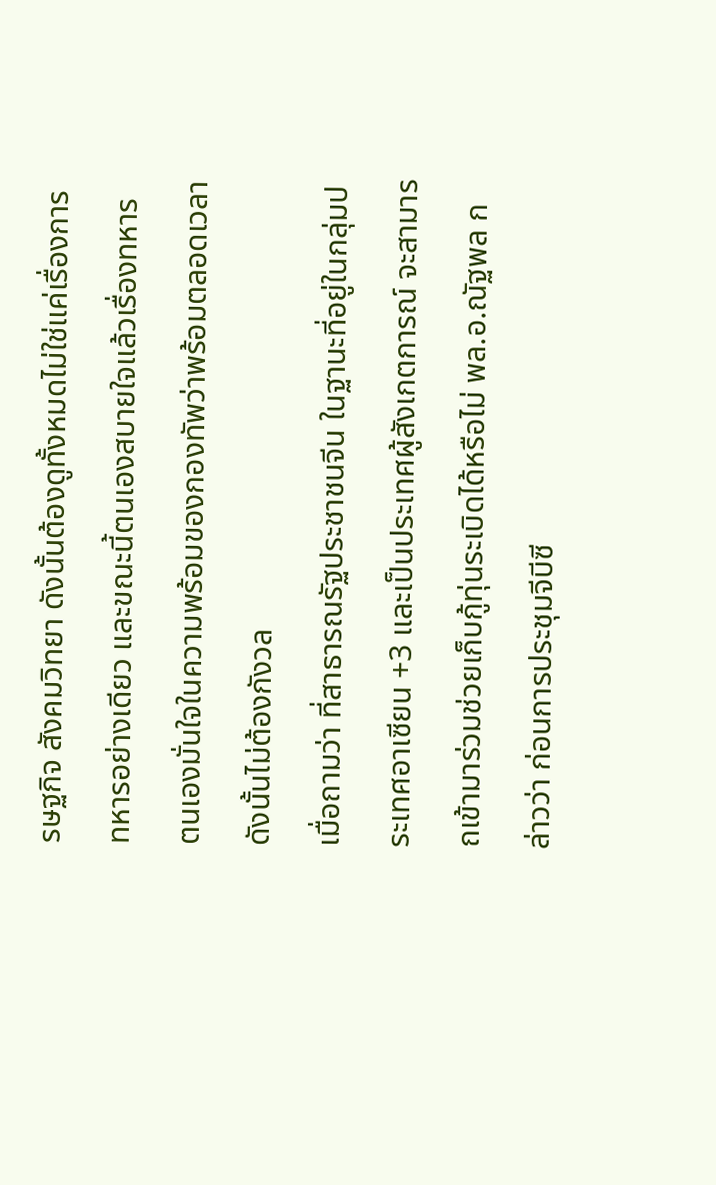รษฐกิจ สังคมวิทยา ดังนั้นต้องดูทั้งหมดไม่ใช่แค่เรื่องการทหารอย่างเดียว และขณะนี้ตนเองสบายใจแล้วเรื่องทหาร ตนเองมั่นใจในความพร้อมของกองทัพว่าพร้อมตลอดเวลาดังนั้นไม่ต้องกังวล
เมื่อถามว่า ที่สาธารณรัฐประชาชนจีน ในฐานะที่อยู่ในกลุ่มประเทศอาเซียน +3 และเป็นประเทศผู้สังเกตการณ์ จะสามารถเข้ามาร่วมช่วยเก็บกู้ทุ่นระเบิดได้หรือไม่ พล.อ.ณัฐพล กล่าวว่า ก่อนการประชุมจีบีซี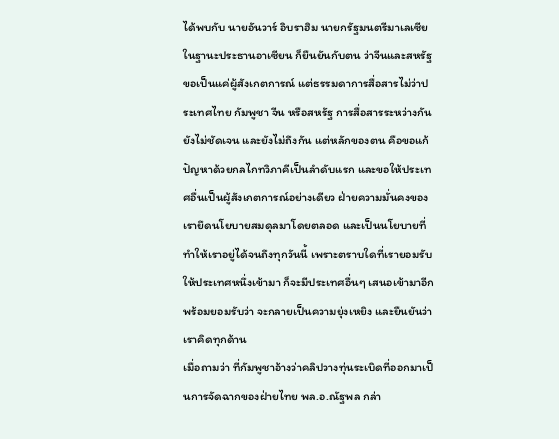ได้พบกับ นายอันวาร์ อิบราฮิม นายกรัฐมนตรีมาเลเซีย ในฐานะประธานอาเซียน ก็ยืนยันกับตน ว่าจีนและสหรัฐ ขอเป็นแค่ผู้สังเกตการณ์ แต่ธรรมดาการสื่อสารไม่ว่าประเทศไทย กัมพูชา จีน หรือสหรัฐ การสื่อสารระหว่างกันยังไม่ชัดเจน และยังไม่ถึงกัน แต่หลักของตน คือขอแก้ปัญหาด้วยกลไกทวิภาคีเป็นลำดับแรก และขอให้ประเทศอื่นเป็นผู้สังเกตการณ์อย่างเดียว ฝ่ายความมั่นคงของเรายึดนโยบายสมดุลมาโดยตลอด และเป็นนโยบายที่ทำให้เราอยู่ได้จนถึงทุกวันนี้ เพราะตราบใดที่เรายอมรับให้ประเทศหนึ่งเข้ามา ก็จะมีประเทศอื่นๆ เสนอเข้ามาอีก พร้อมยอมรับว่า จะกลายเป็นความยุ่งเหยิง และยืนยันว่า เราคิดทุกด้าน
เมื่อถามว่า ที่กัมพูชาอ้างว่าคลิปวางทุ่นระเบิดที่ออกมาเป็นการจัดฉากของฝ่ายไทย พล.อ.ณัฐพล กล่า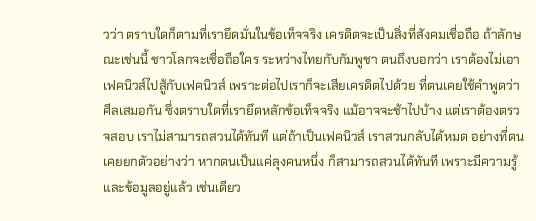วว่า ตราบใดก็ตามที่เรายึดมั่นในข้อเท็จจริง เครดิตจะเป็นสิ่งที่สังคมเชื่อถือ ถ้าลักษณะเช่นนี้ ชาวโลกจะเชื่อถือใคร ระหว่างไทยกับกัมพูชา ตนถึงบอกว่า เราต้องไม่เอาเฟคนิวส์ไปสู้กับเฟคนิวส์ เพราะต่อไปเราก็จะเสียเครดิตไปด้วย ที่ตนเคยใช้คำพูดว่า ศีลเสมอกัน ซึ่งตราบใดที่เรายึดหลักข้อเท็จจริง แม้อาจจะช้าไปบ้าง แต่เราต้องตรวจสอบ เราไม่สามารถสวนได้ทันที แต่ถ้าเป็นเฟคนิวส์ เราสวนกลับได้หมด อย่างที่ตนเคยยกตัวอย่างว่า หากตนเป็นแค่ลุงคนหนึ่ง ก็สามารถสวนได้ทันที เพราะมีความรู้ และข้อมูลอยู่แล้ว เช่นเดียว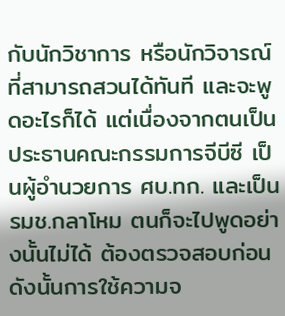กับนักวิชาการ หรือนักวิจารณ์ที่สามารถสวนได้ทันที และจะพูดอะไรก็ได้ แต่เนื่องจากตนเป็นประธานคณะกรรมการจีบีซี เป็นผู้อำนวยการ ศบ.ทก. และเป็น รมช.กลาโหม ตนก็จะไปพูดอย่างนั้นไม่ได้ ต้องตรวจสอบก่อน ดังนั้นการใช้ความจ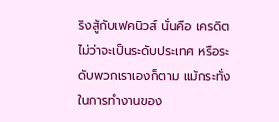ริงสู้กับเฟคนิวส์ นั่นคือ เครดิต ไม่ว่าจะเป็นระดับประเทศ หรือระดับพวกเราเองก็ตาม แม้กระทั่งในการทำงานของ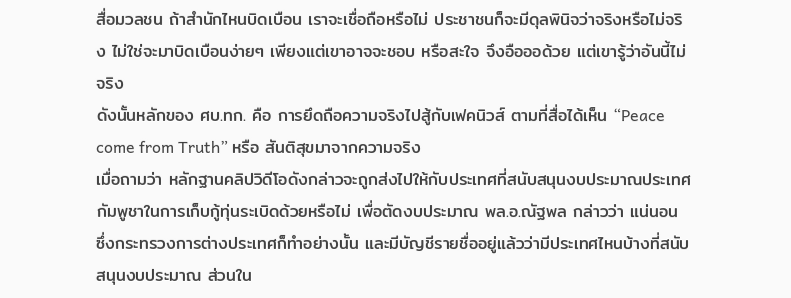สื่อมวลชน ถ้าสำนักไหนบิดเบือน เราจะเชื่อถือหรือไม่ ประชาชนก็จะมีดุลพินิจว่าจริงหรือไม่จริง ไม่ใช่จะมาบิดเบือนง่ายๆ เพียงแต่เขาอาจจะชอบ หรือสะใจ จึงอือออด้วย แต่เขารู้ว่าอันนี้ไม่จริง
ดังนั้นหลักของ ศบ.ทก. คือ การยึดถือความจริงไปสู้กับเฟคนิวส์ ตามที่สื่อได้เห็น “Peace come from Truth” หรือ สันติสุขมาจากความจริง
เมื่อถามว่า หลักฐานคลิปวิดีโอดังกล่าวจะถูกส่งไปให้กับประเทศที่สนับสนุนงบประมาณประเทศกัมพูชาในการเก็บกู้ทุ่นระเบิดด้วยหรือไม่ เพื่อตัดงบประมาณ พล.อ.ณัฐพล กล่าวว่า แน่นอน ซึ่งกระทรวงการต่างประเทศก็ทำอย่างนั้น และมีบัญชีรายชื่ออยู่แล้วว่ามีประเทศไหนบ้างที่สนับสนุนงบประมาณ ส่วนใน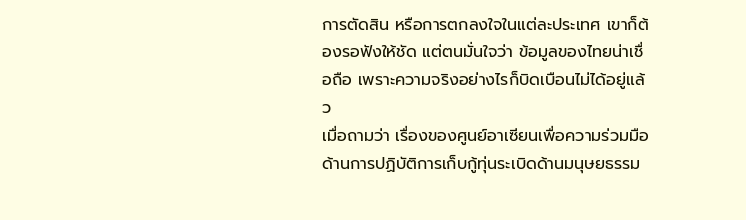การตัดสิน หรือการตกลงใจในแต่ละประเทศ เขาก็ต้องรอฟังให้ชัด แต่ตนมั่นใจว่า ข้อมูลของไทยน่าเชื่อถือ เพราะความจริงอย่างไรก็บิดเบือนไม่ได้อยู่แล้ว
เมื่อถามว่า เรื่องของศูนย์อาเซียนเพื่อความร่วมมือด้านการปฏิบัติการเก็บกู้ทุ่นระเบิดด้านมนุษยธรรม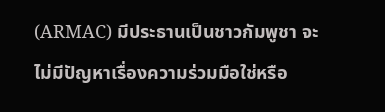(ARMAC) มีประธานเป็นชาวกัมพูชา จะไม่มีปัญหาเรื่องความร่วมมือใช่หรือ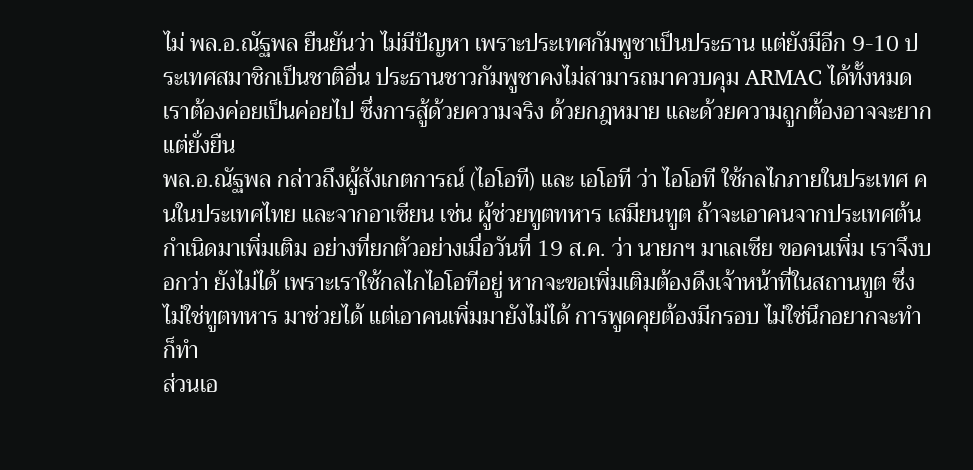ไม่ พล.อ.ณัฐพล ยืนยันว่า ไม่มีปัญหา เพราะประเทศกัมพูชาเป็นประธาน แต่ยังมีอีก 9-10 ประเทศสมาชิกเป็นชาติอื่น ประธานชาวกัมพูชาคงไม่สามารถมาควบคุม ARMAC ได้ทั้งหมด เราต้องค่อยเป็นค่อยไป ซึ่งการสู้ด้วยความจริง ด้วยกฎหมาย และด้วยความถูกต้องอาจจะยาก แต่ยั่งยืน
พล.อ.ณัฐพล กล่าวถึงผู้สังเกตการณ์ (ไอโอที) และ เอโอที ว่า ไอโอที ใช้กลไกภายในประเทศ คนในประเทศไทย และจากอาเซียน เช่น ผู้ช่วยทูตทหาร เสมียนทูต ถ้าจะเอาคนจากประเทศต้นกำเนิดมาเพิ่มเติม อย่างที่ยกตัวอย่างเมื่อวันที่ 19 ส.ค. ว่า นายกฯ มาเลเซีย ขอคนเพิ่ม เราจึงบอกว่า ยังไม่ได้ เพราะเราใช้กลไกไอโอทีอยู่ หากจะขอเพิ่มเติมต้องดึงเจ้าหน้าที่ในสถานทูต ซึ่งไม่ใช่ทูตทหาร มาช่วยได้ แต่เอาคนเพิ่มมายังไม่ได้ การพูดคุยต้องมีกรอบ ไม่ใช่นึกอยากจะทำก็ทำ
ส่วนเอ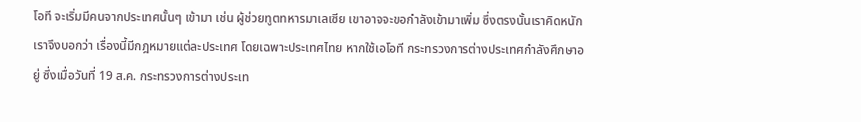โอที จะเริ่มมีคนจากประเทศนั้นๆ เข้ามา เช่น ผู้ช่วยทูตทหารมาเลเซีย เขาอาจจะขอกำลังเข้ามาเพิ่ม ซึ่งตรงนั้นเราคิดหนัก เราจึงบอกว่า เรื่องนี้มีกฎหมายแต่ละประเทศ โดยเฉพาะประเทศไทย หากใช้เอโอที กระทรวงการต่างประเทศกำลังศึกษาอยู่ ซึ่งเมื่อวันที่ 19 ส.ค. กระทรวงการต่างประเท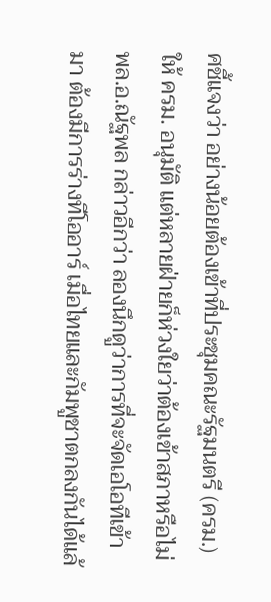ศชี้แจงว่า อย่างน้อยต้องเข้าที่ประชุมคณะรัฐมนตรี (ครม.) ให้ ครม. อนุมัติ แต่หลายฝ่ายก็ห่วงใยว่าต้องเข้าสภาหรือไม่
พล.อ.ณัฐพล กล่าวอีกว่า ลองนึกดูว่าการที่จะจัดเอโอทีเข้ามา ต้องมีการร่างทีโออาร์ เมื่อไทยและกัมพูชาตกลงกันได้แล้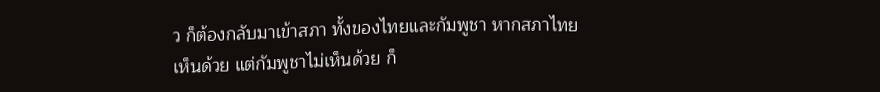ว ก็ต้องกลับมาเข้าสภา ทั้งของไทยและกัมพูชา หากสภาไทย เห็นด้วย แต่กัมพูชาไม่เห็นด้วย ก็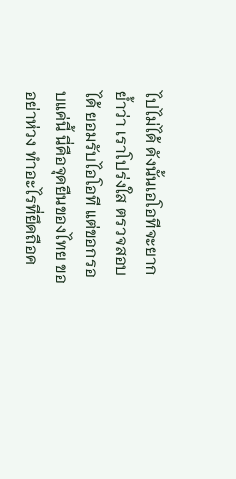ไปไม่ได้ ดังนั้นเอโอทีจะยาก ย้ำว่า เราโปร่งใส ตรวจสอบได้ ยอมรับไอโอที แต่ขอกรอบแค่นี้ นี่คือจุดยืนของไทย ขออย่าห่วง ทำอะไรที่ยึดถือค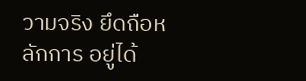วามจริง ยึดถือหลักการ อยู่ได้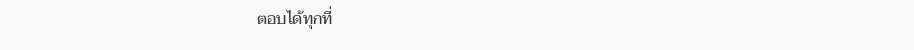ตอบได้ทุกที่